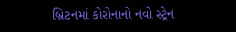બ્રિટનમાં કોરોનાનો નવો સ્ટ્રેન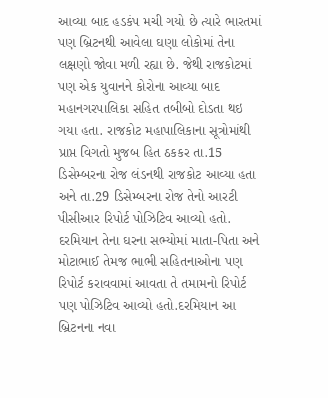આવ્યા બાદ હડકંપ મચી ગયો છે ત્યારે ભારતમાં પણ બ્રિટનથી આવેલા ઘણા લોકોમાં તેના લક્ષણો જોવા મળી રહ્યા છે. જેથી રાજકોટમાં પણ એક યુવાનને કોરોના આવ્યા બાદ મહાનગરપાલિકા સહિત તબીબો દોડતા થઇ ગયા હતા. રાજકોટ મહાપાલિકાના સૂત્રોમાંથી પ્રાપ્ત વિગતો મુજબ હિત ઠકકર તા.15 ડિસેમ્બરના રોજ લંડનથી રાજકોટ આવ્યા હતા અને તા.29 ડિસેમ્બરના રોજ તેનો આરટી પીસીઆર રિપોર્ટ પોઝિટિવ આવ્યો હતો. દરમિયાન તેના ઘરના સભ્યોમાં માતા-પિતા અને મોટાભાઈ તેમજ ભાભી સહિતનાઓના પણ રિપોર્ટ કરાવવામાં આવતા તે તમામનો રિપોર્ટ પણ પોઝિટિવ આવ્યો હતો.દરમિયાન આ બ્રિટનના નવા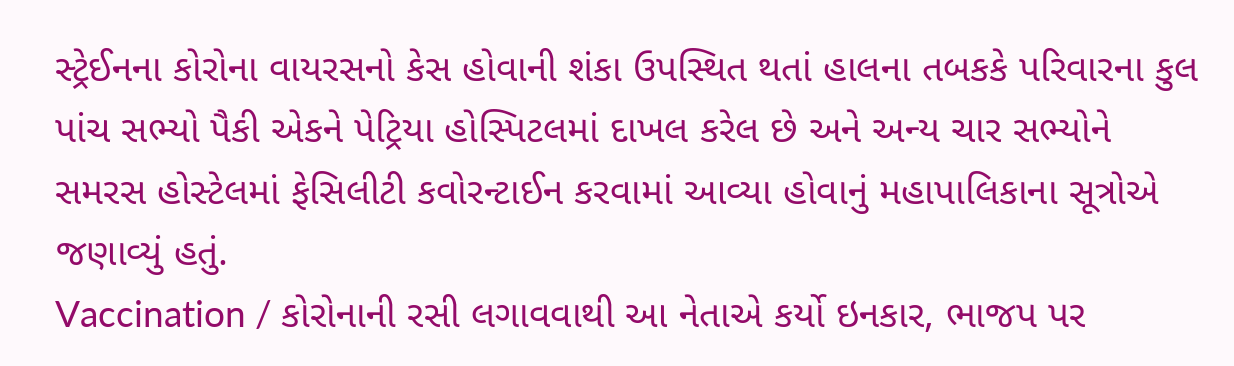સ્ટ્રેઈનના કોરોના વાયરસનો કેસ હોવાની શંકા ઉપસ્થિત થતાં હાલના તબકકે પરિવારના કુલ પાંચ સભ્યો પૈકી એકને પેટ્રિયા હોસ્પિટલમાં દાખલ કરેલ છે અને અન્ય ચાર સભ્યોને સમરસ હોસ્ટેલમાં ફેસિલીટી કવોરન્ટાઈન કરવામાં આવ્યા હોવાનું મહાપાલિકાના સૂત્રોએ જણાવ્યું હતું.
Vaccination / કોરોનાની રસી લગાવવાથી આ નેતાએ કર્યો ઇનકાર, ભાજપ પર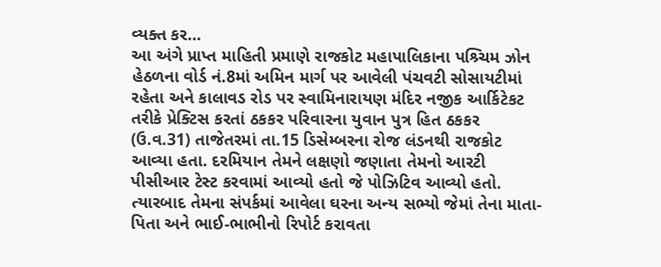વ્યક્ત કર…
આ અંગે પ્રાપ્ત માહિતી પ્રમાણે રાજકોટ મહાપાલિકાના પશ્ર્ચિમ ઝોન હેઠળના વોર્ડ નં.8માં અમિન માર્ગ પર આવેલી પંચવટી સોસાયટીમાં રહેતા અને કાલાવડ રોડ પર સ્વામિનારાયણ મંદિર નજીક આર્કિટેકટ તરીકે પ્રેક્ટિસ કરતાં ઠકકર પરિવારના યુવાન પુત્ર હિત ઠકકર (ઉ.વ.31) તાજેતરમાં તા.15 ડિસેમ્બરના રોજ લંડનથી રાજકોટ આવ્યા હતા. દરમિયાન તેમને લક્ષણો જણાતા તેમનો આરટી પીસીઆર ટેસ્ટ કરવામાં આવ્યો હતો જે પોઝિટિવ આવ્યો હતો. ત્યારબાદ તેમના સંપર્કમાં આવેલા ઘરના અન્ય સભ્યો જેમાં તેના માતા-પિતા અને ભાઈ-ભાભીનો રિપોર્ટ કરાવતા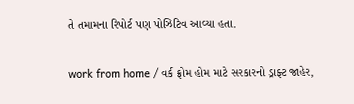તે તમામના રિપોર્ટ પણ પોઝિટિવ આવ્યા હતા.

work from home / વર્ક ફ્રોમ હોમ માટે સરકારનો ડ્રાફ્ટ જાહેર,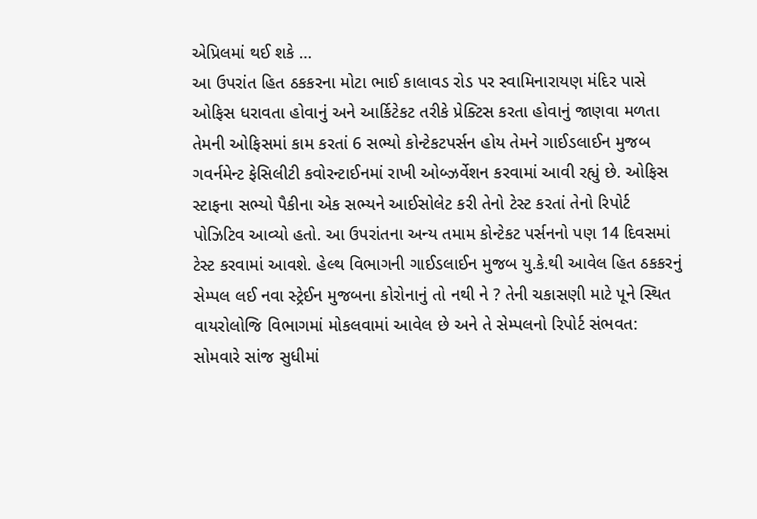એપ્રિલમાં થઈ શકે …
આ ઉપરાંત હિત ઠકકરના મોટા ભાઈ કાલાવડ રોડ પર સ્વામિનારાયણ મંદિર પાસે ઓફિસ ધરાવતા હોવાનું અને આર્કિટેકટ તરીકે પ્રેક્ટિસ કરતા હોવાનું જાણવા મળતા તેમની ઓફિસમાં કામ કરતાં 6 સભ્યો કોન્ટેકટપર્સન હોય તેમને ગાઈડલાઈન મુજબ ગવર્નમેન્ટ ફેસિલીટી કવોરન્ટાઈનમાં રાખી ઓબ્ઝર્વેશન કરવામાં આવી રહ્યું છે. ઓફિસ સ્ટાફના સભ્યો પૈકીના એક સભ્યને આઈસોલેટ કરી તેનો ટેસ્ટ કરતાં તેનો રિપોર્ટ પોઝિટિવ આવ્યો હતો. આ ઉપરાંતના અન્ય તમામ કોન્ટેકટ પર્સનનો પણ 14 દિવસમાં ટેસ્ટ કરવામાં આવશે. હેલ્થ વિભાગની ગાઈડલાઈન મુજબ યુ.કે.થી આવેલ હિત ઠકકરનું સેમ્પલ લઈ નવા સ્ટ્રેઈન મુજબના કોરોનાનું તો નથી ને ? તેની ચકાસણી માટે પૂને સ્થિત વાયરોલોજિ વિભાગમાં મોકલવામાં આવેલ છે અને તે સેમ્પલનો રિપોર્ટ સંભવત: સોમવારે સાંજ સુધીમાં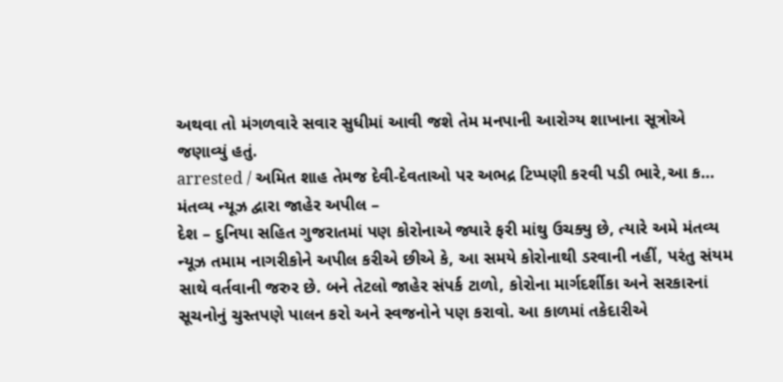અથવા તો મંગળવારે સવાર સુધીમાં આવી જશે તેમ મનપાની આરોગ્ય શાખાના સૂત્રોએ જણાવ્યું હતું.
arrested / અમિત શાહ તેમજ દેવી-દેવતાઓ પર અભદ્ર ટિપ્પણી કરવી પડી ભારે,આ ક…
મંતવ્ય ન્યૂઝ દ્વારા જાહેર અપીલ –
દેશ – દુનિયા સહિત ગુજરાતમાં પણ કોરોનાએ જ્યારે ફરી માંથુ ઉચક્યુ છે, ત્યારે અમે મંતવ્ય ન્યૂઝ તમામ નાગરીકોને અપીલ કરીએ છીએ કે, આ સમયે કોરોનાથી ડરવાની નહીં, પરંતુ સંયમ સાથે વર્તવાની જરુર છે. બને તેટલો જાહેર સંપર્ક ટાળો, કોરોના માર્ગદર્શીકા અને સરકારનાં સૂચનોનું ચુસ્તપણે પાલન કરો અને સ્વજનોને પણ કરાવો. આ કાળમાં તકેદારીએ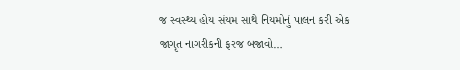જ સ્વસ્થ્ય હોય સંયમ સાથે નિયમોનું પાલન કરી એક જાગૃત નાગરીકની ફરજ બજાવો…